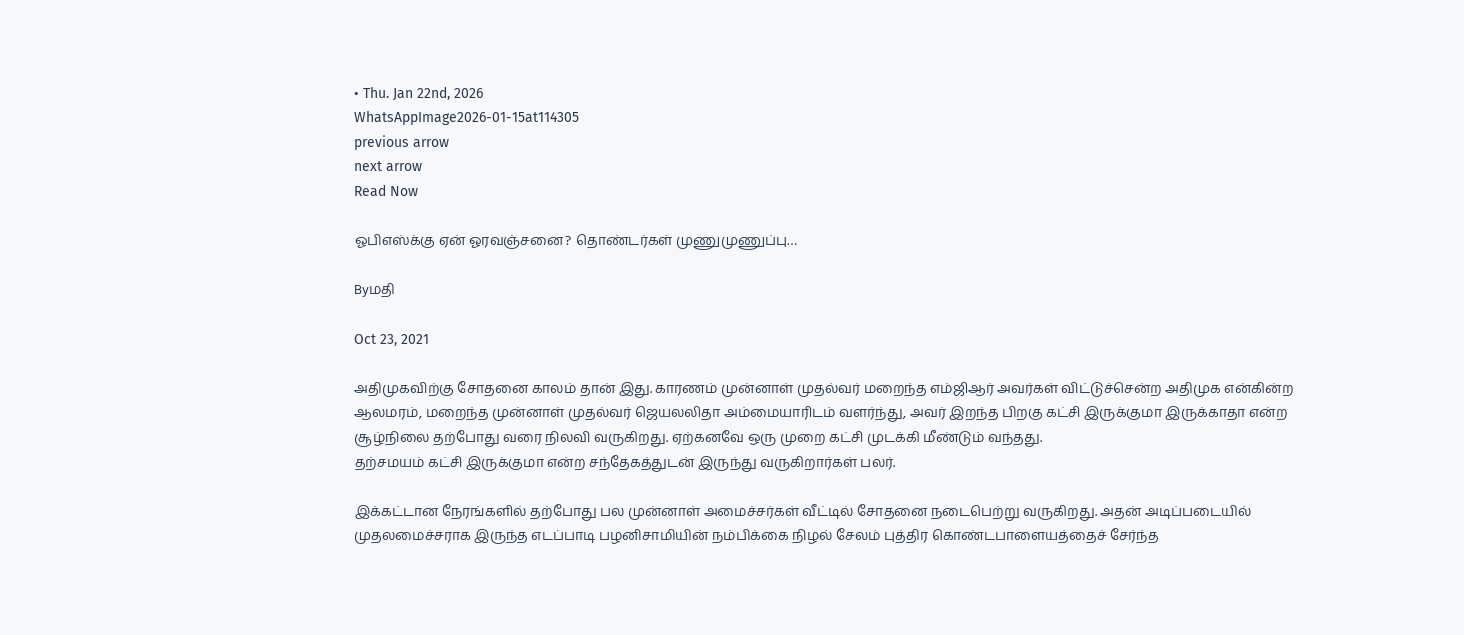• Thu. Jan 22nd, 2026
WhatsAppImage2026-01-15at114305
previous arrow
next arrow
Read Now

ஓபிஎஸ்க்கு ஏன் ஓரவஞ்சனை? தொண்டர்கள் முணுமுணுப்பு…

Byமதி

Oct 23, 2021

அதிமுகவிற்கு சோதனை காலம் தான் இது. காரணம் முன்னாள் முதல்வர் மறைந்த எம்ஜிஆர் அவர்கள் விட்டுச்சென்ற அதிமுக என்கின்ற ஆலமரம், மறைந்த முன்னாள் முதல்வர் ஜெயலலிதா அம்மையாரிடம் வளர்ந்து, அவர் இறந்த பிறகு கட்சி இருக்குமா இருக்காதா என்ற சூழ்நிலை தற்போது வரை நிலவி வருகிறது. ஏற்கனவே ஒரு முறை கட்சி முடக்கி மீண்டும் வந்தது.
தற்சமயம் கட்சி இருக்குமா என்ற சந்தேகத்துடன் இருந்து வருகிறார்கள் பலர்.

இக்கட்டான நேரங்களில் தற்போது பல முன்னாள் அமைச்சர்கள் வீட்டில் சோதனை நடைபெற்று வருகிறது. அதன் அடிப்படையில் முதலமைச்சராக இருந்த எடப்பாடி பழனிசாமியின் நம்பிக்கை நிழல் சேலம் புத்திர கொண்டபாளையத்தைச் சேர்ந்த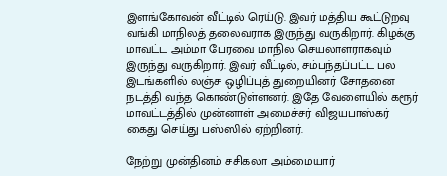இளங்கோவன் வீட்டில் ரெய்டு. இவர் மத்திய கூட்டுறவு வங்கி மாநிலத் தலைவராக இருந்து வருகிறார். கிழக்கு மாவட்ட அம்மா பேரவை மாநில செயலாளராகவும் இருந்து வருகிறார். இவர் வீட்டில், சம்பந்தப்பட்ட பல இடங்களில் லஞ்ச ஒழிப்புத் துறையினர் சோதனை நடத்தி வந்த கொண்டுள்ளனர். இதே வேளையில் கரூர் மாவட்டத்தில் முன்னாள் அமைச்சர் விஜயபாஸ்கர் கைது செய்து பஸ்ஸில் ஏற்றினர்.

நேற்று முன்தினம் சசிகலா அம்மையார்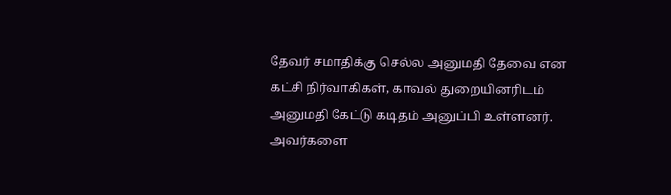தேவர் சமாதிக்கு செல்ல அனுமதி தேவை என கட்சி நிர்வாகிகள், காவல் துறையினரிடம் அனுமதி கேட்டு கடிதம் அனுப்பி உள்ளனர். அவர்களை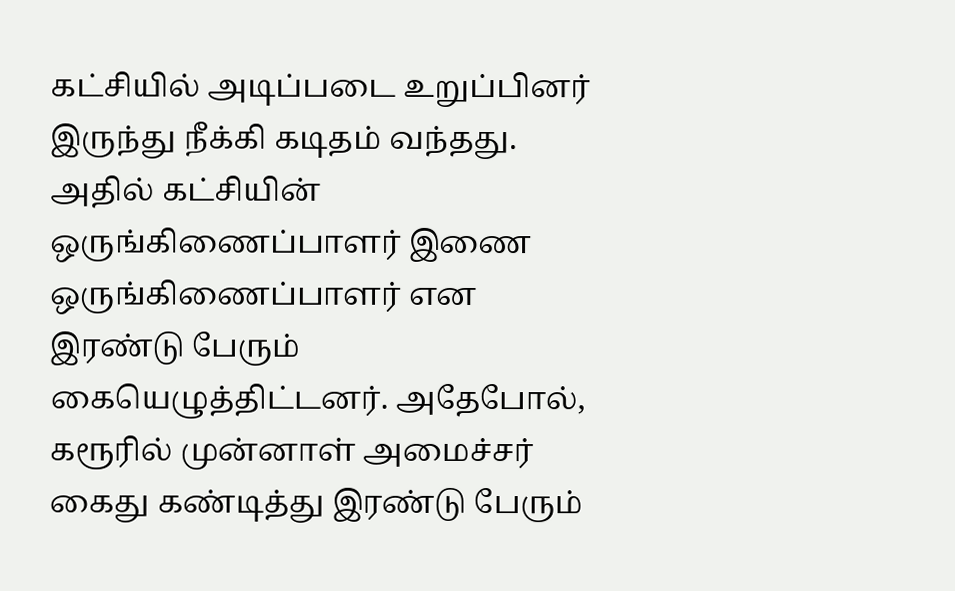கட்சியில் அடிப்படை உறுப்பினர் இருந்து நீக்கி கடிதம் வந்தது. அதில் கட்சியின் ஒருங்கிணைப்பாளர் இணை ஒருங்கிணைப்பாளர் என இரண்டு பேரும் கையெழுத்திட்டனர். அதேபோல், கரூரில் முன்னாள் அமைச்சர் கைது கண்டித்து இரண்டு பேரும்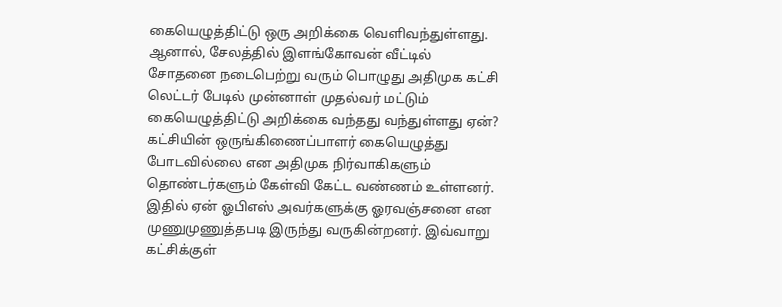கையெழுத்திட்டு ஒரு அறிக்கை வெளிவந்துள்ளது. ஆனால், சேலத்தில் இளங்கோவன் வீட்டில் சோதனை நடைபெற்று வரும் பொழுது அதிமுக கட்சி லெட்டர் பேடில் முன்னாள் முதல்வர் மட்டும் கையெழுத்திட்டு அறிக்கை வந்தது வந்துள்ளது ஏன்? கட்சியின் ஒருங்கிணைப்பாளர் கையெழுத்து போடவில்லை என அதிமுக நிர்வாகிகளும் தொண்டர்களும் கேள்வி கேட்ட வண்ணம் உள்ளனர். இதில் ஏன் ஓபிஎஸ் அவர்களுக்கு ஓரவஞ்சனை என முணுமுணுத்தபடி இருந்து வருகின்றனர். இவ்வாறு கட்சிக்குள்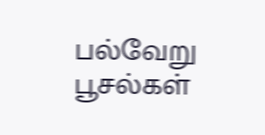பல்வேறு பூசல்கள்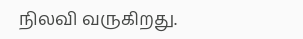நிலவி வருகிறது.